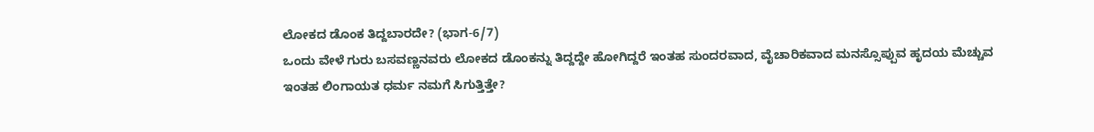ಲೋಕದ ಡೊಂಕ ತಿದ್ದಬಾರದೇ? (ಭಾಗ-6/7)
ಒಂದು ವೇಳೆ ಗುರು ಬಸವಣ್ಣನವರು ಲೋಕದ ಡೊಂಕನ್ನು ತಿದ್ದದ್ದೇ ಹೋಗಿದ್ದರೆ ಇಂತಹ ಸುಂದರವಾದ, ವೈಚಾರಿಕವಾದ ಮನಸ್ಸೊಪ್ಪುವ ಹೃದಯ ಮೆಚ್ಚುವ ಇಂತಹ ಲಿಂಗಾಯತ ಧರ್ಮ ನಮಗೆ ಸಿಗುತ್ತಿತ್ತೇ?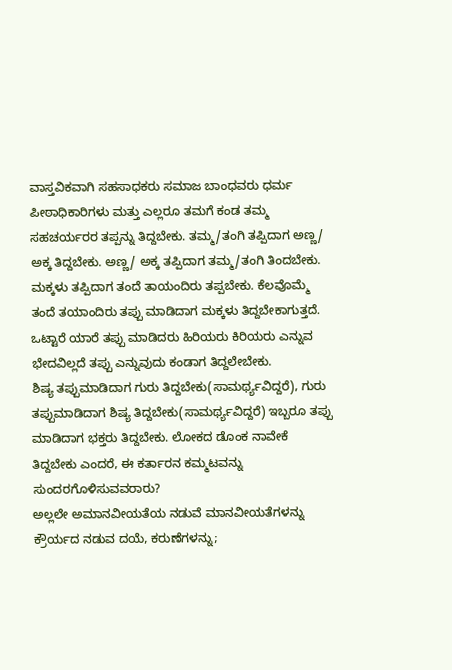ವಾಸ್ತವಿಕವಾಗಿ ಸಹಸಾಧಕರು ಸಮಾಜ ಬಾಂಧವರು ಧರ್ಮ ಪೀಠಾಧಿಕಾರಿಗಳು ಮತ್ತು ಎಲ್ಲರೂ ತಮಗೆ ಕಂಡ ತಮ್ಮ ಸಹಚರ್ಯರರ ತಪ್ಪನ್ನು ತಿದ್ದಬೇಕು. ತಮ್ಮ/ತಂಗಿ ತಪ್ಪಿದಾಗ ಅಣ್ಣ/ ಅಕ್ಕ ತಿದ್ದಬೇಕು. ಅಣ್ಣ/ ಅಕ್ಕ ತಪ್ಪಿದಾಗ ತಮ್ಮ/ತಂಗಿ ತಿಂದಬೇಕು. ಮಕ್ಕಳು ತಪ್ಪಿದಾಗ ತಂದೆ ತಾಯಂದಿರು ತಪ್ಪಬೇಕು. ಕೆಲವೊಮ್ಮೆ ತಂದೆ ತಯಾಂದಿರು ತಪ್ಪು ಮಾಡಿದಾಗ ಮಕ್ಕಳು ತಿದ್ದಬೇಕಾಗುತ್ತದೆ. ಒಟ್ಟಾರೆ ಯಾರೆ ತಪ್ಪು ಮಾಡಿದರು ಹಿರಿಯರು ಕಿರಿಯರು ಎನ್ನುವ ಭೇದವಿಲ್ಲದೆ ತಪ್ಪು ಎನ್ನುವುದು ಕಂಡಾಗ ತಿದ್ದಲೇಬೇಕು.
ಶಿಷ್ಯ ತಪ್ಪುಮಾಡಿದಾಗ ಗುರು ತಿದ್ದಬೇಕು(ಸಾಮರ್ಥ್ಯವಿದ್ದರೆ), ಗುರು ತಪ್ಪುಮಾಡಿದಾಗ ಶಿಷ್ಯ ತಿದ್ದಬೇಕು(ಸಾಮರ್ಥ್ಯವಿದ್ದರೆ) ಇಬ್ಬರೂ ತಪ್ಪು ಮಾಡಿದಾಗ ಭಕ್ತರು ತಿದ್ದಬೇಕು. ಲೋಕದ ಡೊಂಕ ನಾವೇಕೆ ತಿದ್ದಬೇಕು ಎಂದರೆ, ಈ ಕರ್ತಾರನ ಕಮ್ಮಟವನ್ನು ಸುಂದರಗೊಳಿಸುವವರಾರು?
ಅಲ್ಲಲೇ ಅಮಾನವೀಯತೆಯ ನಡುವೆ ಮಾನವೀಯತೆಗಳನ್ನು ಕ್ರೌರ್ಯದ ನಡುವ ದಯೆ, ಕರುಣೆಗಳನ್ನು;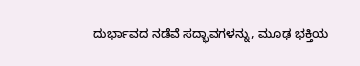ದುರ್ಭಾವದ ನಡೆವೆ ಸದ್ಭಾವಗಳನ್ನು, ಮೂಢ ಭಕ್ತಿಯ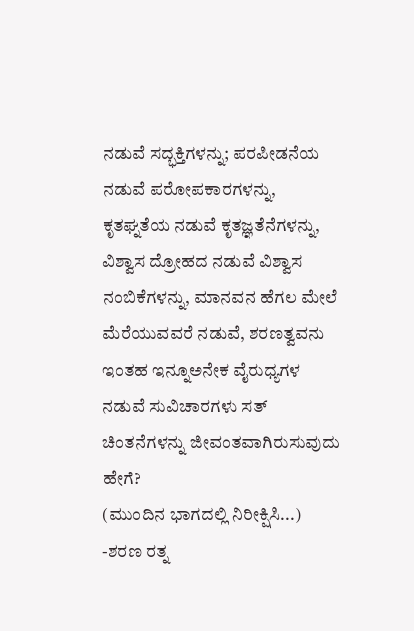ನಡುವೆ ಸದ್ಭಕ್ತಿಗಳನ್ನು; ಪರಪೀಡನೆಯ ನಡುವೆ ಪರೋಪಕಾರಗಳನ್ನು, ಕೃತಘ್ನತೆಯ ನಡುವೆ ಕೃತಜ್ಞತೆನೆಗಳನ್ನು, ವಿಶ್ವಾಸ ದ್ರೋಹದ ನಡುವೆ ವಿಶ್ವಾಸ ನಂಬಿಕೆಗಳನ್ನು, ಮಾನವನ ಹೆಗಲ ಮೇಲೆ ಮೆರೆಯುವವರೆ ನಡುವೆ, ಶರಣತ್ವವನು ಇಂತಹ ಇನ್ನೂಅನೇಕ ವೈರುಧ್ಯಗಳ ನಡುವೆ ಸುವಿಚಾರಗಳು ಸತ್ ಚಿಂತನೆಗಳನ್ನು ಜೀವಂತವಾಗಿರುಸುವುದು ಹೇಗೆ?
(ಮುಂದಿನ ಭಾಗದಲ್ಲಿ ನಿರೀಕ್ಷಿಸಿ...)
-ಶರಣ ರತ್ನ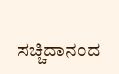ಸಚ್ಚಿದಾನಂದ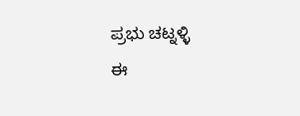ಪ್ರಭು ಚಟ್ನಳ್ಳಿ
ಈ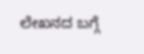ಲೇಖನದ ಬಗ್ಗೆ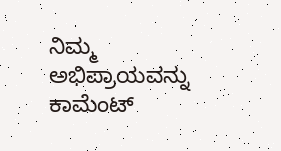ನಿಮ್ಮ ಅಭಿಪ್ರಾಯವನ್ನು ಕಾಮೆಂಟ್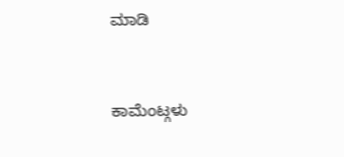ಮಾಡಿ


ಕಾಮೆಂಟ್ಗಳು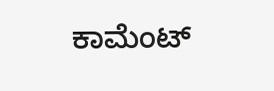ಕಾಮೆಂಟ್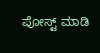ಪೋಸ್ಟ್ ಮಾಡಿ